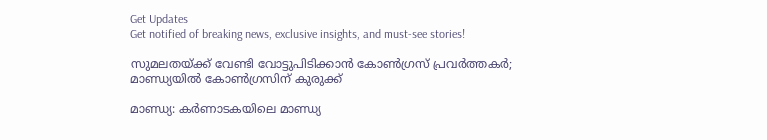Get Updates
Get notified of breaking news, exclusive insights, and must-see stories!

സുമലതയ്ക്ക് വേണ്ടി വോട്ടുപിടിക്കാൻ കോൺഗ്രസ് പ്രവർത്തകർ; മാണ്ഡ്യയിൽ കോൺഗ്രസിന് കുരുക്ക്

മാണ്ഡ്യ: കർണാടകയിലെ മാണ്ഡ്യ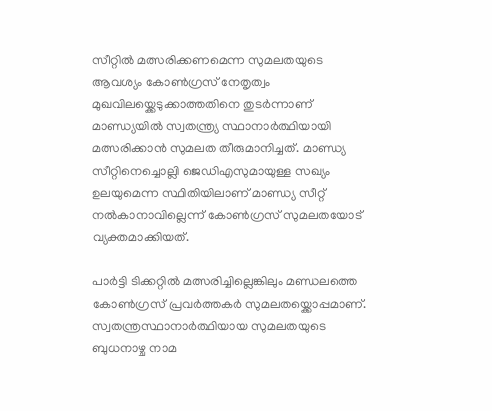സീറ്റിൽ മത്സരിക്കണമെന്ന സുമലതയുടെ ആവശ്യം കോൺഗ്രസ് നേതൃത്വം മുഖവിലയ്ക്കെടുക്കാത്തതിനെ തുടർന്നാണ് മാണ്ഡ്യയിൽ സ്വതന്ത്ര്യ സ്ഥാനാർത്ഥിയായി മത്സരിക്കാൻ സുമലത തീരുമാനിച്ചത്. മാണ്ഡ്യ സീറ്റിനെച്ചൊല്ലി ജെഡിഎസുമായുള്ള സഖ്യം ഉലയുമെന്ന സ്ഥിതിയിലാണ് മാണ്ഡ്യ സീറ്റ് നൽകാനാവില്ലെന്ന് കോൺഗ്രസ് സുമലതയോട് വ്യക്തമാക്കിയത്.

പാർട്ടി ടിക്കറ്റിൽ മത്സരിച്ചില്ലെങ്കിലും മണ്ഡലത്തെ കോൺഗ്രസ് പ്രവർത്തകർ സുമലതയ്ക്കൊപ്പമാണ്. സ്വതന്ത്രസ്ഥാനാർത്ഥിയായ സുമലതയുടെ ബുധനാഴ്ച നാമ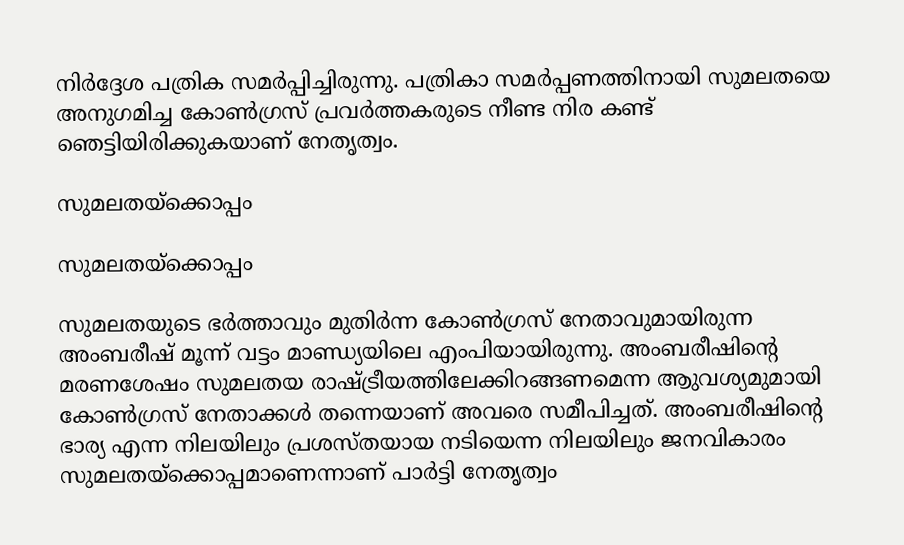നിർദ്ദേശ പത്രിക സമർപ്പിച്ചിരുന്നു. പത്രികാ സമർപ്പണത്തിനായി സുമലതയെ അനുഗമിച്ച കോൺഗ്രസ് പ്രവർ‌ത്തകരുടെ നീണ്ട നിര കണ്ട് ഞെട്ടിയിരിക്കുകയാണ് നേതൃത്വം.

സുമലതയ്ക്കൊപ്പം

സുമലതയ്ക്കൊപ്പം

സുമലതയുടെ ഭർത്താവും മുതിർന്ന കോൺഗ്രസ് നേതാവുമായിരുന്ന അംബരീഷ് മൂന്ന് വട്ടം മാണ്ഡ്യയിലെ എംപിയായിരുന്നു. അംബരീഷിന്റെ മരണശേഷം സുമലതയ രാഷ്ട്രീയത്തിലേക്കിറങ്ങണമെന്ന ആുവശ്യമുമായി കോൺഗ്രസ് നേതാക്കൾ തന്നെയാണ് അവരെ സമീപിച്ചത്. അംബരീഷിന്റെ ഭാര്യ എന്ന നിലയിലും പ്രശസ്തയായ നടിയെന്ന നിലയിലും ജനവികാരം സുമലതയ്ക്കൊപ്പമാണെന്നാണ് പാർട്ടി നേതൃത്വം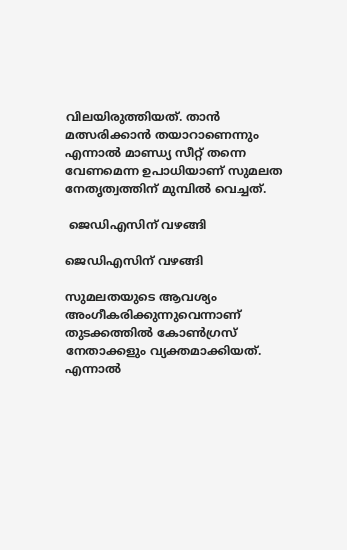വിലയിരുത്തിയത്. താൻ മത്സരിക്കാൻ തയാറാണെന്നും എന്നാൽ മാണ്ഡ്യ സീറ്റ് തന്നെ വേണമെന്ന ഉപാധിയാണ് സുമലത നേതൃത്വത്തിന് മുമ്പിൽ‌ വെച്ചത്.

 ജെഡിഎസിന് വഴങ്ങി

ജെഡിഎസിന് വഴങ്ങി

സുമലതയുടെ ആവശ്യം അംഗീകരിക്കുന്നുവെന്നാണ് തുടക്കത്തിൽ കോൺഗ്രസ് നേതാക്കളും വ്യക്തമാക്കിയത്. എന്നാൽ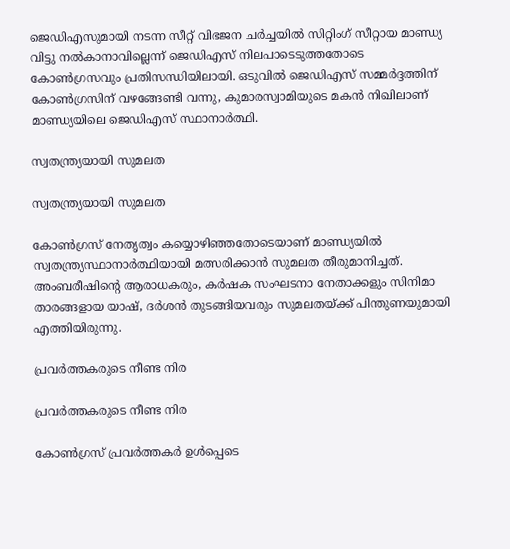ജെഡിഎസുമായി നടന്ന സീറ്റ് വിഭജന ചർച്ചയിൽ സിറ്റിംഗ് സീറ്റായ മാണ്ഡ്യ വിട്ടു നൽകാനാവില്ലെന്ന് ജെഡിഎസ് നിലപാടെടുത്തതോടെ കോൺഗ്രസവും പ്രതിസന്ധിയിലായി. ഒടുവിൽ ജെഡിഎസ് സമ്മർദ്ദത്തിന് കോൺഗ്രസിന് വഴങ്ങേണ്ടി വന്നു, കുമാരസ്വാമിയുടെ മകൻ നിഖിലാണ് മാണ്ഡ്യയിലെ ജെഡിഎസ് സ്ഥാനാർത്ഥി.

സ്വതന്ത്ര്യയായി സുമലത

സ്വതന്ത്ര്യയായി സുമലത

കോൺഗ്രസ് നേതൃത്വം കയ്യൊഴിഞ്ഞതോടെയാണ് മാണ്ഡ്യയിൽ സ്വതന്ത്ര്യസ്ഥാനാർത്ഥിയായി മത്സരിക്കാൻ സുമലത തീരുമാനിച്ചത്. അംബരീഷിന്റെ ആരാധകരും, കർഷക സംഘടനാ നേതാക്കളും സിനിമാ താരങ്ങളായ യാഷ്, ദർശൻ തുടങ്ങിയവരും സുമലതയ്ക്ക് പിന്തുണയുമായി എത്തിയിരുന്നു.

പ്രവർത്തകരുടെ നീണ്ട നിര

പ്രവർത്തകരുടെ നീണ്ട നിര

കോൺഗ്രസ് പ്രവർത്തകർ ഉൾപ്പെടെ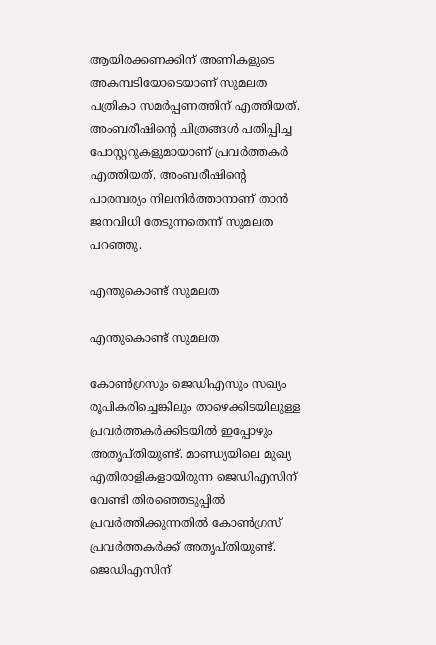ആയിരക്കണക്കിന് അണികളുടെ അകമ്പടിയോടെയാണ് സുമലത പത്രികാ സമർപ്പണത്തിന് എത്തിയത്. അംബരീഷിന്റെ ചിത്രങ്ങൾ പതിപ്പിച്ച പോസ്റ്ററുകളുമായാണ് പ്രവർത്തകർ എത്തിയത്. അംബരീഷിന്റെ പാരമ്പര്യം നിലനിർത്താനാണ് താൻ ജനവിധി തേടുന്നതെന്ന് സുമലത പറഞ്ഞു.

എന്തുകൊണ്ട് സുമലത

എന്തുകൊണ്ട് സുമലത

കോൺഗ്രസും ജെഡിഎസും സഖ്യം രൂപികരിച്ചെങ്കിലും താഴെക്കിടയിലുള്ള പ്രവർത്തകർക്കിടയിൽ ഇപ്പോഴും അതൃപ്തിയുണ്ട്. മാണ്ഡ്യയിലെ മുഖ്യ എതിരാളികളായിരുന്ന ജെഡിഎസിന് വേണ്ടി തിരഞ്ഞെടുപ്പിൽ പ്രവർത്തിക്കുന്നതിൽ കോൺഗ്രസ് പ്രവർത്തകർക്ക് അതൃപ്തിയുണ്ട്. ജെഡിഎസിന്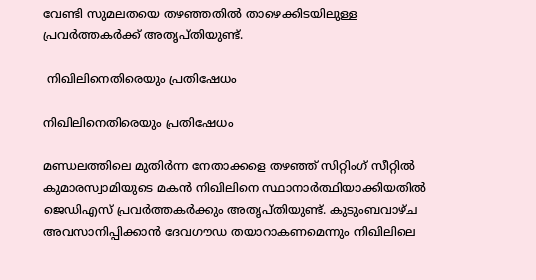വേണ്ടി സുമലതയെ തഴഞ്ഞതിൽ താഴെക്കിടയിലുള്ള പ്രവർത്തകർക്ക് അതൃപ്തിയുണ്ട്.

 നിഖിലിനെതിരെയും പ്രതിഷേധം

നിഖിലിനെതിരെയും പ്രതിഷേധം

മണ്ഡലത്തിലെ മുതിർന്ന നേതാക്കളെ തഴഞ്ഞ് സിറ്റിംഗ് സീറ്റിൽ കുമാരസ്വാമിയുടെ മകൻ നിഖിലിനെ സ്ഥാനാർത്ഥിയാക്കിയതിൽ ജെഡിഎസ് പ്രവർത്തകർക്കും അതൃപ്തിയുണ്ട്. കുടുംബവാഴ്ച അവസാനിപ്പിക്കാൻ ദേവഗൗഡ തയാറാകണമെന്നും നിഖിലിലെ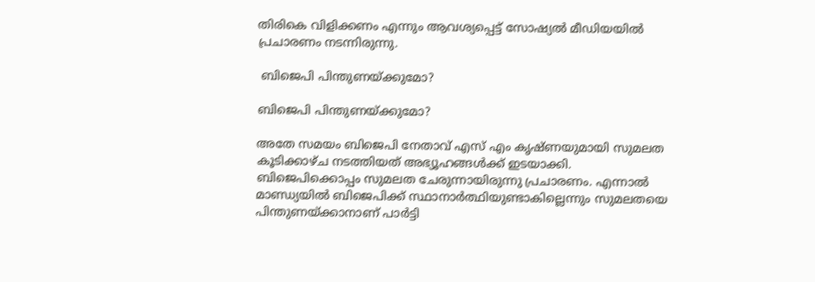തിരികെ വിളിക്കണം എന്നും ആവശ്യപ്പെട്ട് സോഷ്യൽ മീഡിയയിൽ പ്രചാരണം നടന്നിരുന്നു.

 ബിജെപി പിന്തുണയ്ക്കുമോ?

ബിജെപി പിന്തുണയ്ക്കുമോ?

അതേ സമയം ബിജെപി നേതാവ് എസ് എം കൃഷ്ണയുമായി സുമലത കൂടിക്കാഴ്ച നടത്തിയത് അഭ്യൂഹങ്ങൾക്ക് ഇടയാക്കി. ബിജെപിക്കൊപ്പം സുമലത ചേരുന്നായിരുന്നു പ്രചാരണം. എന്നാൽ മാണ്ഡ്യയിൽ ബിജെപിക്ക് സ്ഥാനാർത്ഥിയുണ്ടാകില്ലെന്നും സുമലതയെ പിന്തുണയ്ക്കാനാണ് പാർട്ടി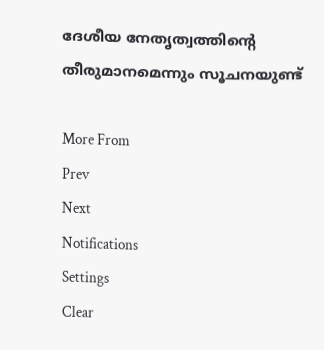ദേശീയ നേതൃത്വത്തിന്റെ തീരുമാനമെന്നും സൂചനയുണ്ട്

More From
Prev
Next
Notifications
Settings
Clear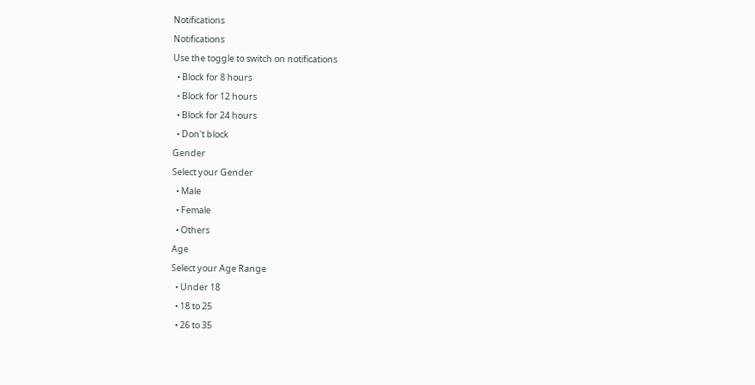Notifications
Notifications
Use the toggle to switch on notifications
  • Block for 8 hours
  • Block for 12 hours
  • Block for 24 hours
  • Don't block
Gender
Select your Gender
  • Male
  • Female
  • Others
Age
Select your Age Range
  • Under 18
  • 18 to 25
  • 26 to 35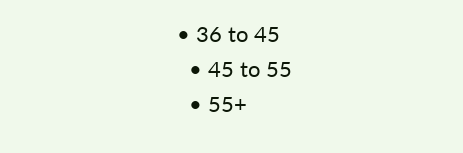• 36 to 45
  • 45 to 55
  • 55+